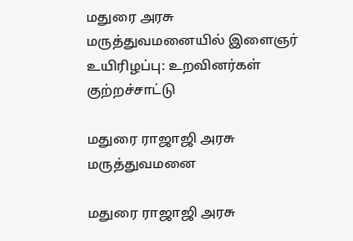மதுரை அரசு மருத்துவமனையில் இளைஞர் உயிரிழப்பு: உறவினர்கள் குற்றச்சாட்டு

மதுரை ராஜாஜி அரசு மருத்துவமனை

மதுரை ராஜாஜி அரசு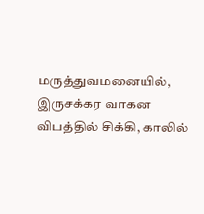மருத்துவமனையில், இருசக்கர வாகன விபத்தில் சிக்கி, காலில்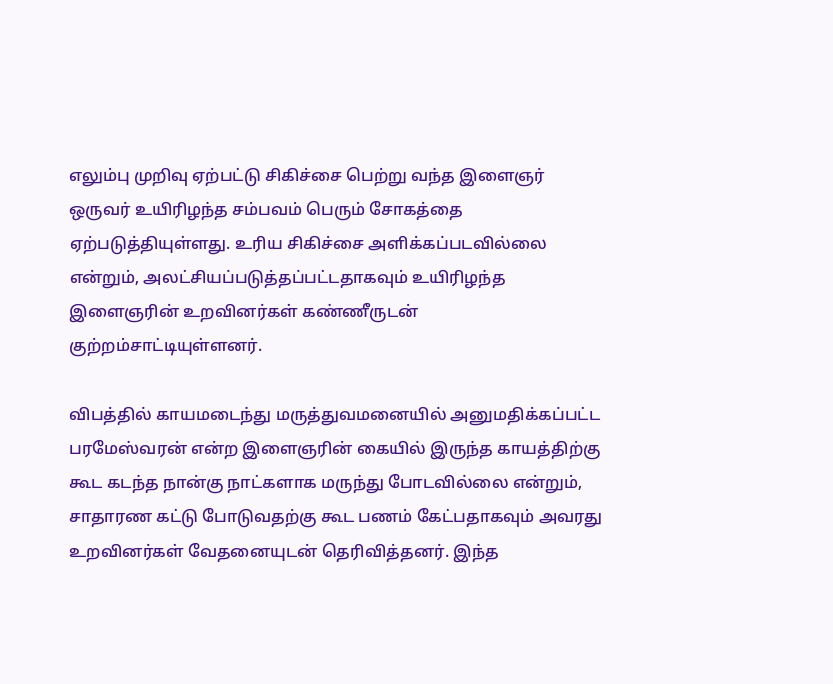எலும்பு முறிவு ஏற்பட்டு சிகிச்சை பெற்று வந்த இளைஞர் ஒருவர் உயிரிழந்த சம்பவம் பெரும் சோகத்தை ஏற்படுத்தியுள்ளது. உரிய சிகிச்சை அளிக்கப்படவில்லை என்றும், அலட்சியப்படுத்தப்பட்டதாகவும் உயிரிழந்த இளைஞரின் உறவினர்கள் கண்ணீருடன் குற்றம்சாட்டியுள்ளனர்.

விபத்தில் காயமடைந்து மருத்துவமனையில் அனுமதிக்கப்பட்ட பரமேஸ்வரன் என்ற இளைஞரின் கையில் இருந்த காயத்திற்கு கூட கடந்த நான்கு நாட்களாக மருந்து போடவில்லை என்றும், சாதாரண கட்டு போடுவதற்கு கூட பணம் கேட்பதாகவும் அவரது உறவினர்கள் வேதனையுடன் தெரிவித்தனர். இந்த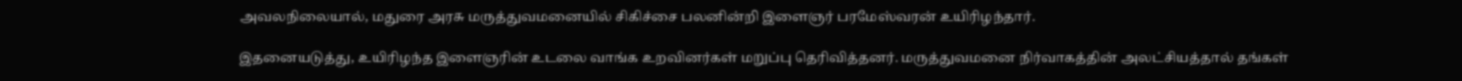அவலநிலையால், மதுரை அரசு மருத்துவமனையில் சிகிச்சை பலனின்றி இளைஞர் பரமேஸ்வரன் உயிரிழந்தார்.

இதனையடுத்து, உயிரிழந்த இளைஞரின் உடலை வாங்க உறவினர்கள் மறுப்பு தெரிவித்தனர். மருத்துவமனை நிர்வாகத்தின் அலட்சியத்தால் தங்கள்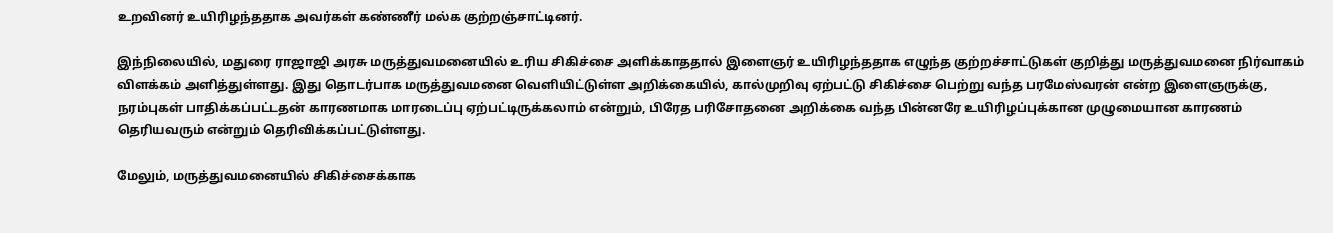உறவினர் உயிரிழந்ததாக அவர்கள் கண்ணீர் மல்க குற்றஞ்சாட்டினர்.

இந்நிலையில், மதுரை ராஜாஜி அரசு மருத்துவமனையில் உரிய சிகிச்சை அளிக்காததால் இளைஞர் உயிரிழந்ததாக எழுந்த குற்றச்சாட்டுகள் குறித்து மருத்துவமனை நிர்வாகம் விளக்கம் அளித்துள்ளது. இது தொடர்பாக மருத்துவமனை வெளியிட்டுள்ள அறிக்கையில், கால்முறிவு ஏற்பட்டு சிகிச்சை பெற்று வந்த பரமேஸ்வரன் என்ற இளைஞருக்கு, நரம்புகள் பாதிக்கப்பட்டதன் காரணமாக மாரடைப்பு ஏற்பட்டிருக்கலாம் என்றும், பிரேத பரிசோதனை அறிக்கை வந்த பின்னரே உயிரிழப்புக்கான முழுமையான காரணம் தெரியவரும் என்றும் தெரிவிக்கப்பட்டுள்ளது.

மேலும், மருத்துவமனையில் சிகிச்சைக்காக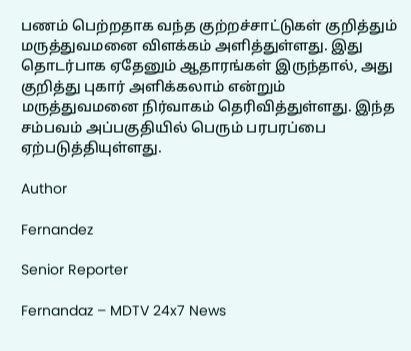பணம் பெற்றதாக வந்த குற்றச்சாட்டுகள் குறித்தும் மருத்துவமனை விளக்கம் அளித்துள்ளது. இது தொடர்பாக ஏதேனும் ஆதாரங்கள் இருந்தால், அது குறித்து புகார் அளிக்கலாம் என்றும் மருத்துவமனை நிர்வாகம் தெரிவித்துள்ளது. இந்த சம்பவம் அப்பகுதியில் பெரும் பரபரப்பை ஏற்படுத்தியுள்ளது.

Author

Fernandez

Senior Reporter

Fernandaz – MDTV 24x7 News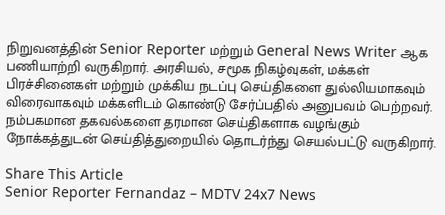நிறுவனத்தின் Senior Reporter மற்றும் General News Writer ஆக பணியாற்றி வருகிறார். அரசியல், சமூக நிகழ்வுகள், மக்கள் பிரச்சினைகள் மற்றும் முக்கிய நடப்பு செய்திகளை துல்லியமாகவும் விரைவாகவும் மக்களிடம் கொண்டு சேர்ப்பதில் அனுபவம் பெற்றவர். நம்பகமான தகவல்களை தரமான செய்திகளாக வழங்கும் நோக்கத்துடன் செய்தித்துறையில் தொடர்ந்து செயல்பட்டு வருகிறார்.

Share This Article
Senior Reporter Fernandaz – MDTV 24x7 News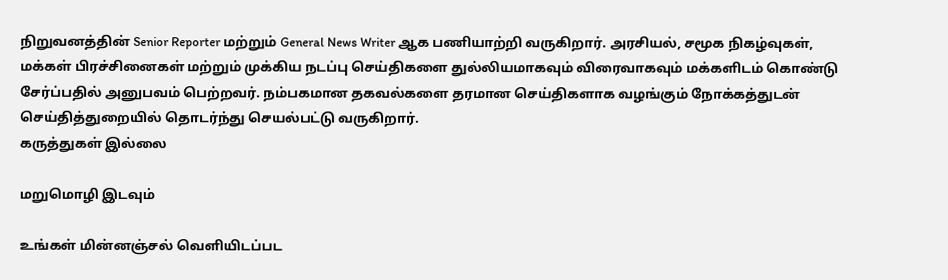நிறுவனத்தின் Senior Reporter மற்றும் General News Writer ஆக பணியாற்றி வருகிறார். அரசியல், சமூக நிகழ்வுகள், மக்கள் பிரச்சினைகள் மற்றும் முக்கிய நடப்பு செய்திகளை துல்லியமாகவும் விரைவாகவும் மக்களிடம் கொண்டு சேர்ப்பதில் அனுபவம் பெற்றவர். நம்பகமான தகவல்களை தரமான செய்திகளாக வழங்கும் நோக்கத்துடன் செய்தித்துறையில் தொடர்ந்து செயல்பட்டு வருகிறார்.
கருத்துகள் இல்லை

மறுமொழி இடவும்

உங்கள் மின்னஞ்சல் வெளியிடப்பட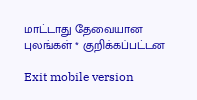மாட்டாது தேவையான புலங்கள் * குறிக்கப்பட்டன

Exit mobile version